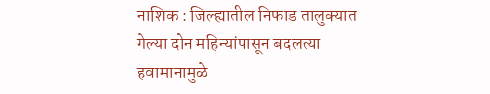नाशिक : जिल्ह्यातील निफाड तालुक्यात गेल्या दोन महिन्यांपासून बदलत्या हवामानामुळे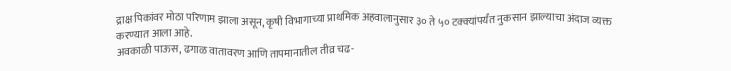द्राक्ष पिकांवर मोठा परिणाम झाला असून, कृषी विभागाच्या प्राथमिक अहवालानुसार ३० ते ५० टक्क्यांपर्यंत नुकसान झाल्याचा अंदाज व्यक्त करण्यात आला आहे.
अवकाळी पाऊस, ढगाळ वातावरण आणि तापमानातील तीव्र चढ-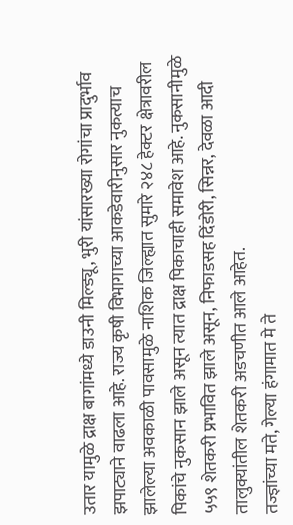उतार यामुळे द्राक्ष बागांमध्ये डाउनी मिल्ड्यू, भुरी यांसारख्या रोगांचा प्रादुर्भाव झपाट्याने वाढला आहे. राज्य कृषी विभागाच्या आकडेवारीनुसार नुकत्याच झालेल्या अवकाळी पावसामुळे नाशिक जिल्ह्यात सुमारे २४८ हेक्टर क्षेत्रावरील पिकांचे नुकसान झाले असून त्यात द्राक्ष पिकाचाही समावेश आहे. नुकसानीमुळे ५५९ शेतकरी प्रभावित झाले असून, निफाडसह दिंडोरी, सिन्नर, देवळा आदी तालुक्यांतील शेतकरी अडचणीत आले आहेत.
तज्ज्ञांच्या मते, गेल्या हंगामात मे ते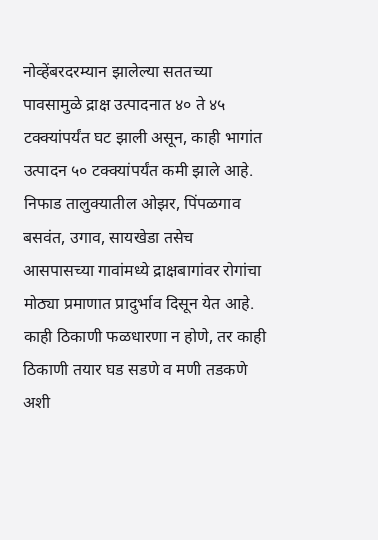नोव्हेंबरदरम्यान झालेल्या सततच्या पावसामुळे द्राक्ष उत्पादनात ४० ते ४५ टक्क्यांपर्यंत घट झाली असून, काही भागांत उत्पादन ५० टक्क्यांपर्यंत कमी झाले आहे. निफाड तालुक्यातील ओझर, पिंपळगाव बसवंत, उगाव, सायखेडा तसेच आसपासच्या गावांमध्ये द्राक्षबागांवर रोगांचा मोठ्या प्रमाणात प्रादुर्भाव दिसून येत आहे. काही ठिकाणी फळधारणा न होणे, तर काही ठिकाणी तयार घड सडणे व मणी तडकणे अशी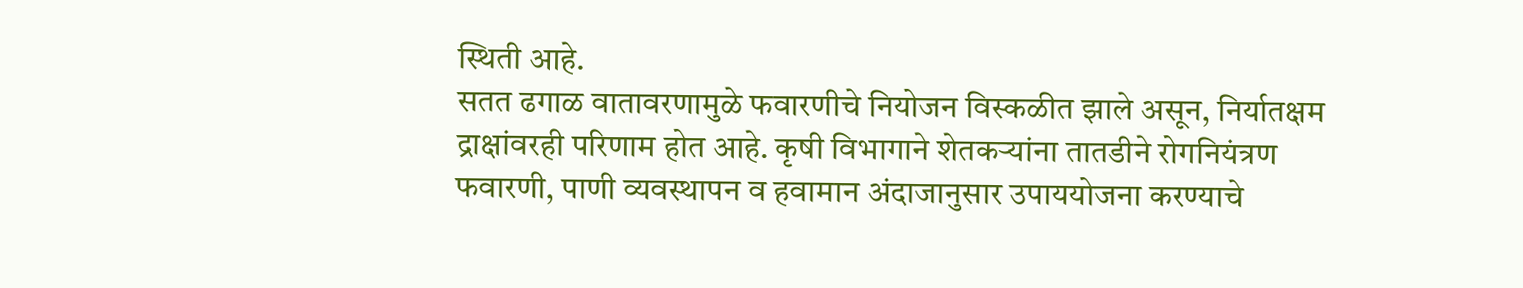स्थिती आहे.
सतत ढगाळ वातावरणामुळे फवारणीचे नियोजन विस्कळीत झाले असून, निर्यातक्षम द्राक्षांवरही परिणाम होत आहे. कृषी विभागाने शेतकऱ्यांना तातडीने रोगनियंत्रण फवारणी, पाणी व्यवस्थापन व हवामान अंदाजानुसार उपाययोजना करण्याचे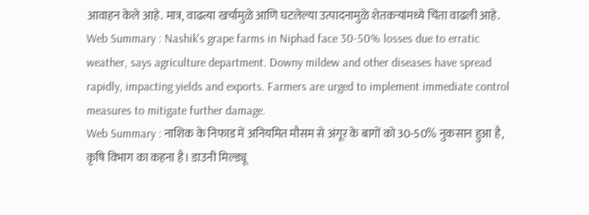आवाहन केले आहे. मात्र, वाढत्या खर्चामुळे आणि घटलेल्या उत्पादनामुळे शेतकऱ्यांमध्ये चिंता वाढली आहे.
Web Summary : Nashik's grape farms in Niphad face 30-50% losses due to erratic weather, says agriculture department. Downy mildew and other diseases have spread rapidly, impacting yields and exports. Farmers are urged to implement immediate control measures to mitigate further damage.
Web Summary : नाशिक के निफाड में अनियमित मौसम से अंगूर के बागों को 30-50% नुकसान हुआ है, कृषि विभाग का कहना है। डाउनी मिल्ड्यू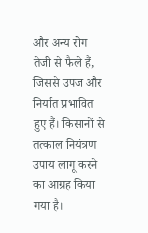और अन्य रोग तेजी से फैले हैं, जिससे उपज और निर्यात प्रभावित हुए हैं। किसानों से तत्काल नियंत्रण उपाय लागू करने का आग्रह किया गया है।